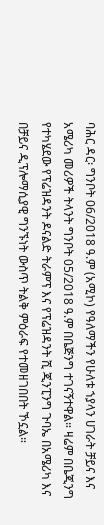ባሕር ዳር፡ ግንቦት 06/2018 ዓ.ም (አሚኮ) የዓለማችን የሁለቱ ኀያላን ሀገራት ቻይና እና አሜሪካ መሪዎች ትላንት ግንቦት 05/2018 ዓ.ም በቤጅንግ ተገናኝተዋል። ዛሬም በቤጂንግ የተካሄደው የፕሬዝዳንት ዶናልድ ትራምፕ እና የፕሬዝዳንት ሺ ጂንፒንግ ጉባኤ በአሜሪካ እና በቻይና ዲፕሎማሲያዊ ግንኙነት ውስጥ ትልቅ ምዕራፍ የተመዘገበበት ኾኗል።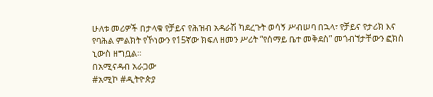ሁለቱ መሪዎች በታላቁ የቻይና የሕዝብ አዳራሽ ካደረጉት ወሳኝ ሥብሠባ በኋላ፣ የቻይና የታሪክ እና የባሕል ምልክት የኾነውን የ15ኛው ክፍለ ዘመን ሥሪት “የሰማይ ቤተ መቅደስ” መጎብኘታቸውን ፎክስ ኒውስ ዘግቧል።
በአሚናዳብ አራጋው
#አሚኮ #ዲትዮጵያ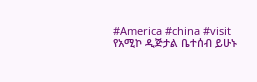#America #china #visit
የአሚኮ ዲጅታል ቤተሰብ ይሁኑ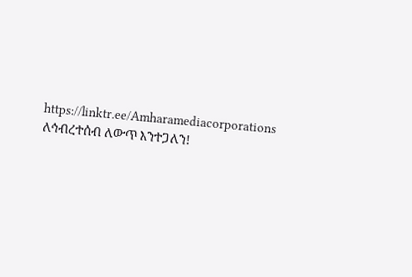https://linktr.ee/Amharamediacorporations
ለኅብረተሰብ ለውጥ እንተጋለን!